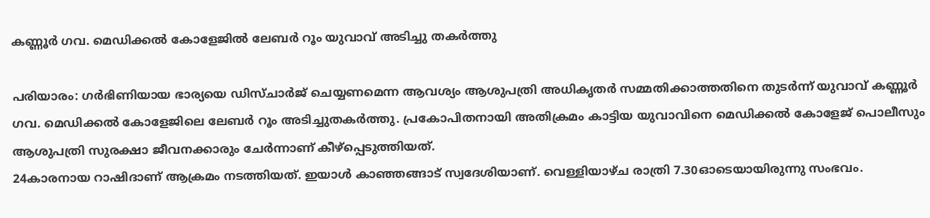കണ്ണൂർ ഗവ. മെഡിക്കൽ കോളേജിൽ ലേബർ റൂം യുവാവ് അടിച്ചു തകർത്തു

പരിയാരം: ഗർഭിണിയായ ഭാര്യയെ ഡിസ്ചാർജ് ചെയ്യണമെന്ന ആവശ്യം ആശുപത്രി അധികൃതർ സമ്മതിക്കാത്തതിനെ തുടർന്ന് യുവാവ് കണ്ണൂർ ഗവ. മെഡിക്കൽ കോളേജിലെ ലേബർ റൂം അടിച്ചുതകർത്തു. പ്രകോപിതനായി അതിക്രമം കാട്ടിയ യുവാവിനെ മെഡിക്കൽ കോളേജ് പൊലീസും ആശുപത്രി സുരക്ഷാ ജീവനക്കാരും ചേർന്നാണ് കീഴ്പ്പെടുത്തിയത്.
24കാരനായ റാഷിദാണ് ആക്രമം നടത്തിയത്. ഇയാൾ കാഞ്ഞങ്ങാട് സ്വദേശിയാണ്. വെള്ളിയാഴ്ച രാത്രി 7.30ഓടെയായിരുന്നു സംഭവം.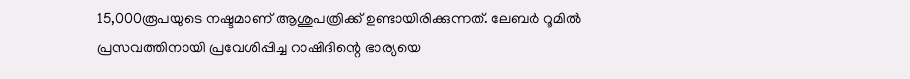15,000രൂപയുടെ നഷ്ടമാണ് ആശുപത്രിക്ക് ഉണ്ടായിരിക്കുന്നത്. ലേബർ റൂമിൽ പ്രസവത്തിനായി പ്രവേശിപ്പിച്ച റാഷിദിന്റെ ഭാര്യയെ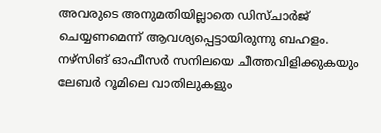അവരുടെ അനുമതിയില്ലാതെ ഡിസ്ചാർജ് ചെയ്യണമെന്ന് ആവശ്യപ്പെട്ടായിരുന്നു ബഹളം.
നഴ്സിങ് ഓഫീസർ സനിലയെ ചീത്തവിളിക്കുകയും ലേബർ റൂമിലെ വാതിലുകളും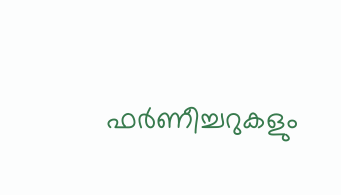ഫർണീച്ചറുകളും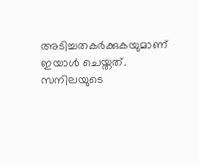അടിച്ചതകർക്കുകയുമാണ് ഇയാൾ ചെയ്തത്. സനിലയുടെ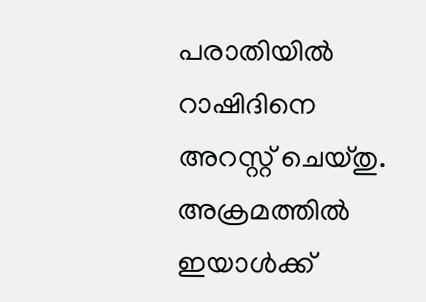പരാതിയിൽ റാഷിദിനെ അറസ്റ്റ് ചെയ്തു. അക്രമത്തിൽ ഇയാൾക്ക്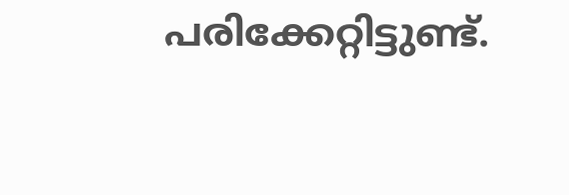പരിക്കേറ്റിട്ടുണ്ട്.